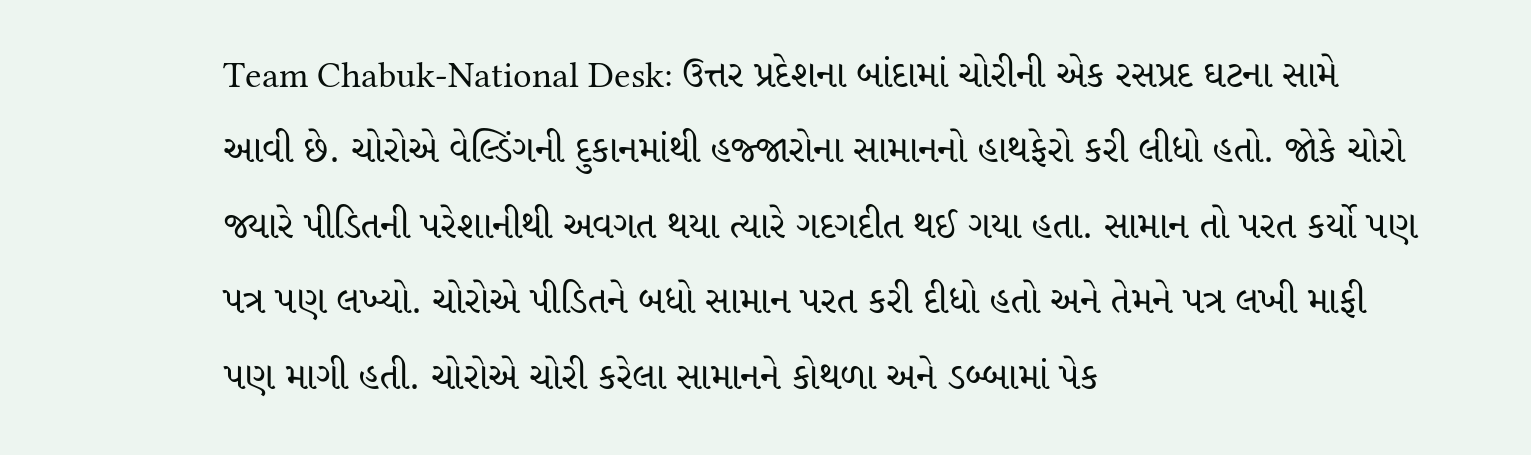Team Chabuk-National Desk: ઉત્તર પ્રદેશના બાંદામાં ચોરીની એક રસપ્રદ ઘટના સામે આવી છે. ચોરોએ વેલ્ડિંગની દુકાનમાંથી હજ્જારોના સામાનનો હાથફેરો કરી લીધો હતો. જોકે ચોરો જ્યારે પીડિતની પરેશાનીથી અવગત થયા ત્યારે ગદગદીત થઈ ગયા હતા. સામાન તો પરત કર્યો પણ પત્ર પણ લખ્યો. ચોરોએ પીડિતને બધો સામાન પરત કરી દીધો હતો અને તેમને પત્ર લખી માફી પણ માગી હતી. ચોરોએ ચોરી કરેલા સામાનને કોથળા અને ડબ્બામાં પેક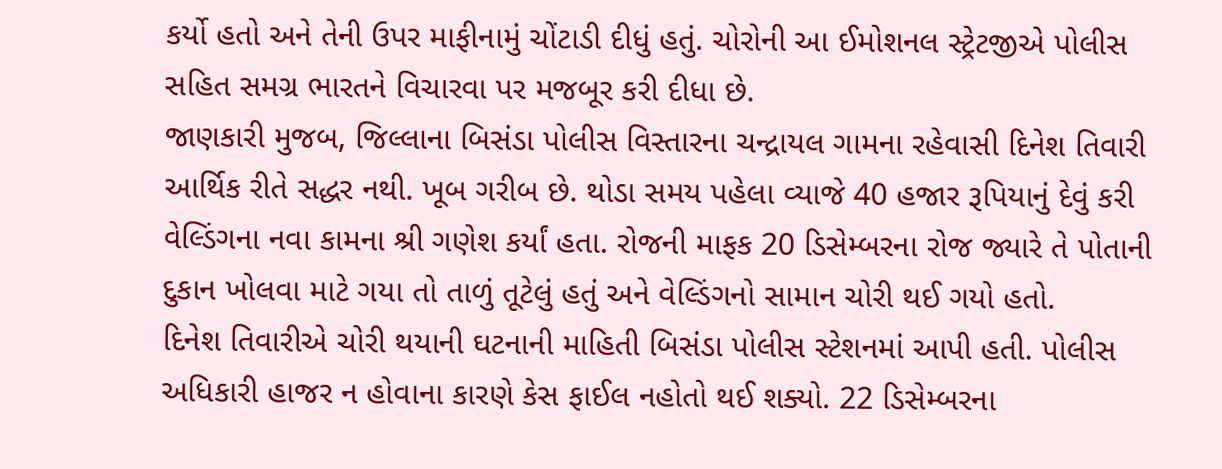કર્યો હતો અને તેની ઉપર માફીનામું ચોંટાડી દીધું હતું. ચોરોની આ ઈમોશનલ સ્ટ્રેટજીએ પોલીસ સહિત સમગ્ર ભારતને વિચારવા પર મજબૂર કરી દીધા છે.
જાણકારી મુજબ, જિલ્લાના બિસંડા પોલીસ વિસ્તારના ચન્દ્રાયલ ગામના રહેવાસી દિનેશ તિવારી આર્થિક રીતે સદ્ધર નથી. ખૂબ ગરીબ છે. થોડા સમય પહેલા વ્યાજે 40 હજાર રૂપિયાનું દેવું કરી વેલ્ડિંગના નવા કામના શ્રી ગણેશ કર્યાં હતા. રોજની માફક 20 ડિસેમ્બરના રોજ જ્યારે તે પોતાની દુકાન ખોલવા માટે ગયા તો તાળું તૂટેલું હતું અને વેલ્ડિંગનો સામાન ચોરી થઈ ગયો હતો.
દિનેશ તિવારીએ ચોરી થયાની ઘટનાની માહિતી બિસંડા પોલીસ સ્ટેશનમાં આપી હતી. પોલીસ અધિકારી હાજર ન હોવાના કારણે કેસ ફાઈલ નહોતો થઈ શક્યો. 22 ડિસેમ્બરના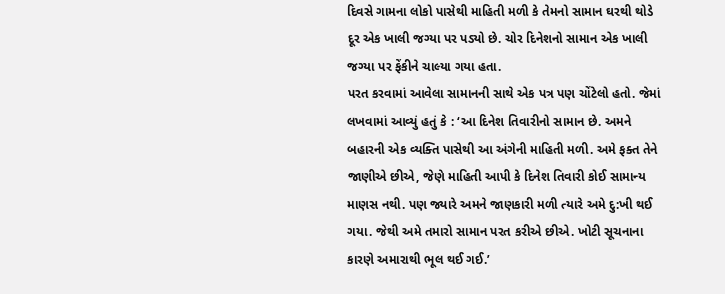દિવસે ગામના લોકો પાસેથી માહિતી મળી કે તેમનો સામાન ઘરથી થોડે દૂર એક ખાલી જગ્યા પર પડ્યો છે. ચોર દિનેશનો સામાન એક ખાલી જગ્યા પર ફેંકીને ચાલ્યા ગયા હતા.
પરત કરવામાં આવેલા સામાનની સાથે એક પત્ર પણ ચોંટેલો હતો. જેમાં લખવામાં આવ્યું હતું કે : ‘આ દિનેશ તિવારીનો સામાન છે. અમને બહારની એક વ્યક્તિ પાસેથી આ અંગેની માહિતી મળી. અમે ફક્ત તેને જાણીએ છીએ, જેણે માહિતી આપી કે દિનેશ તિવારી કોઈ સામાન્ય માણસ નથી. પણ જ્યારે અમને જાણકારી મળી ત્યારે અમે દુ:ખી થઈ ગયા. જેથી અમે તમારો સામાન પરત કરીએ છીએ. ખોટી સૂચનાના કારણે અમારાથી ભૂલ થઈ ગઈ.’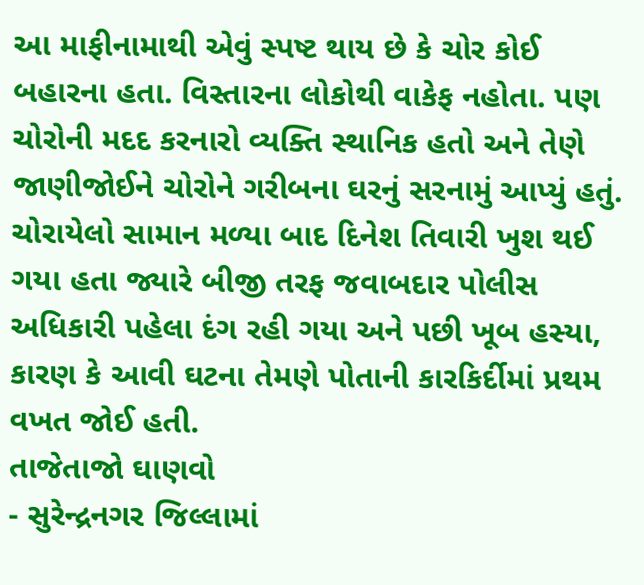આ માફીનામાથી એવું સ્પષ્ટ થાય છે કે ચોર કોઈ બહારના હતા. વિસ્તારના લોકોથી વાકેફ નહોતા. પણ ચોરોની મદદ કરનારો વ્યક્તિ સ્થાનિક હતો અને તેણે જાણીજોઈને ચોરોને ગરીબના ઘરનું સરનામું આપ્યું હતું. ચોરાયેલો સામાન મળ્યા બાદ દિનેશ તિવારી ખુશ થઈ ગયા હતા જ્યારે બીજી તરફ જવાબદાર પોલીસ અધિકારી પહેલા દંગ રહી ગયા અને પછી ખૂબ હસ્યા, કારણ કે આવી ઘટના તેમણે પોતાની કારકિર્દીમાં પ્રથમ વખત જોઈ હતી.
તાજેતાજો ઘાણવો
- સુરેન્દ્રનગર જિલ્લામાં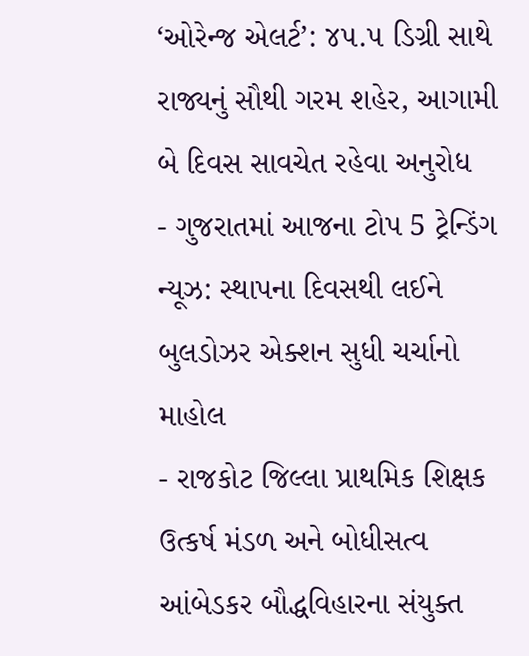‘ઓરેન્જ એલર્ટ’: ૪૫.૫ ડિગ્રી સાથે રાજ્યનું સૌથી ગરમ શહેર, આગામી બે દિવસ સાવચેત રહેવા અનુરોધ
- ગુજરાતમાં આજના ટોપ 5 ટ્રેન્ડિંગ ન્યૂઝ: સ્થાપના દિવસથી લઈને બુલડોઝર એક્શન સુધી ચર્ચાનો માહોલ
- રાજકોટ જિલ્લા પ્રાથમિક શિક્ષક ઉત્કર્ષ મંડળ અને બોધીસત્વ આંબેડકર બૌદ્ધવિહારના સંયુક્ત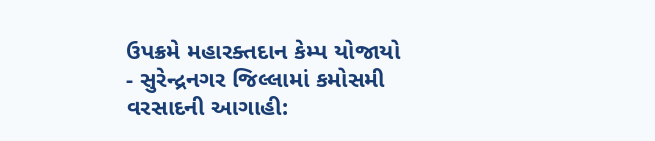ઉપક્રમે મહારક્તદાન કેમ્પ યોજાયો
- સુરેન્દ્રનગર જિલ્લામાં કમોસમી વરસાદની આગાહી: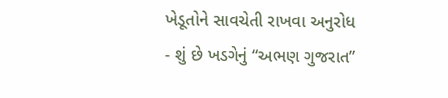ખેડૂતોને સાવચેતી રાખવા અનુરોધ
- શું છે ખડગેનું “અભણ ગુજરાત”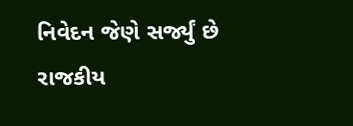નિવેદન જેણે સર્જ્યું છે રાજકીય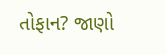તોફાન? જાણો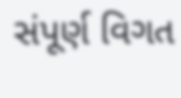સંપૂર્ણ વિગત